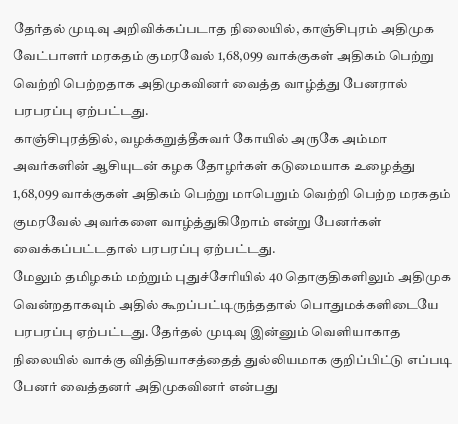தேர்தல் முடிவு அறிவிக்கப்படாத நிலையில், காஞ்சிபுரம் அதிமுக வேட்பாளர் மரகதம் குமரவேல் 1,68,099 வாக்குகள் அதிகம் பெற்று வெற்றி பெற்றதாக அதிமுகவினர் வைத்த வாழ்த்து பேனரால் பரபரப்பு ஏற்பட்டது.
காஞ்சிபுரத்தில், வழக்கறுத்தீசுவர் கோயில் அருகே அம்மா அவர்களின் ஆசியுடன் கழக தோழர்கள் கடுமையாக உழைத்து 1,68,099 வாக்குகள் அதிகம் பெற்று மாபெறும் வெற்றி பெற்ற மரகதம் குமரவேல் அவர்களை வாழ்த்துகிறோம் என்று பேனர்கள் வைக்கப்பட்டதால் பரபரப்பு ஏற்பட்டது.
மேலும் தமிழகம் மற்றும் புதுச்சேரியில் 40 தொகுதிகளிலும் அதிமுக வென்றதாகவும் அதில் கூறப்பட்டிருந்ததால் பொதுமக்களிடையே பரபரப்பு ஏற்பட்டது. தேர்தல் முடிவு இன்னும் வெளியாகாத நிலையில் வாக்கு வித்தியாசத்தைத் துல்லியமாக குறிப்பிட்டு எப்படி பேனர் வைத்தனர் அதிமுகவினர் என்பது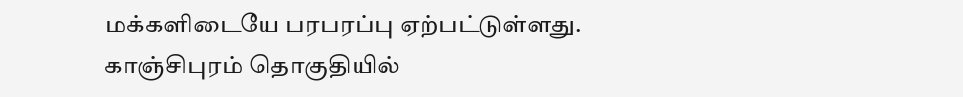மக்களிடையே பரபரப்பு ஏற்பட்டுள்ளது.
காஞ்சிபுரம் தொகுதியில்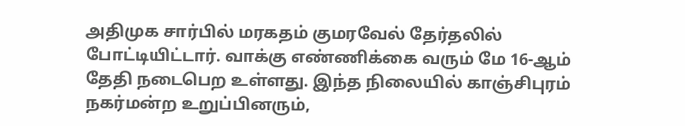அதிமுக சார்பில் மரகதம் குமரவேல் தேர்தலில் போட்டியிட்டார். வாக்கு எண்ணிக்கை வரும் மே 16-ஆம் தேதி நடைபெற உள்ளது. இந்த நிலையில் காஞ்சிபுரம் நகர்மன்ற உறுப்பினரும்,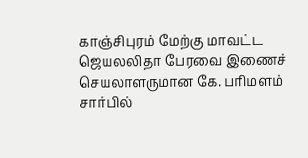காஞ்சிபுரம் மேற்கு மாவட்ட ஜெயலலிதா பேரவை இணைச் செயலாளருமான கே. பரிமளம் சார்பில்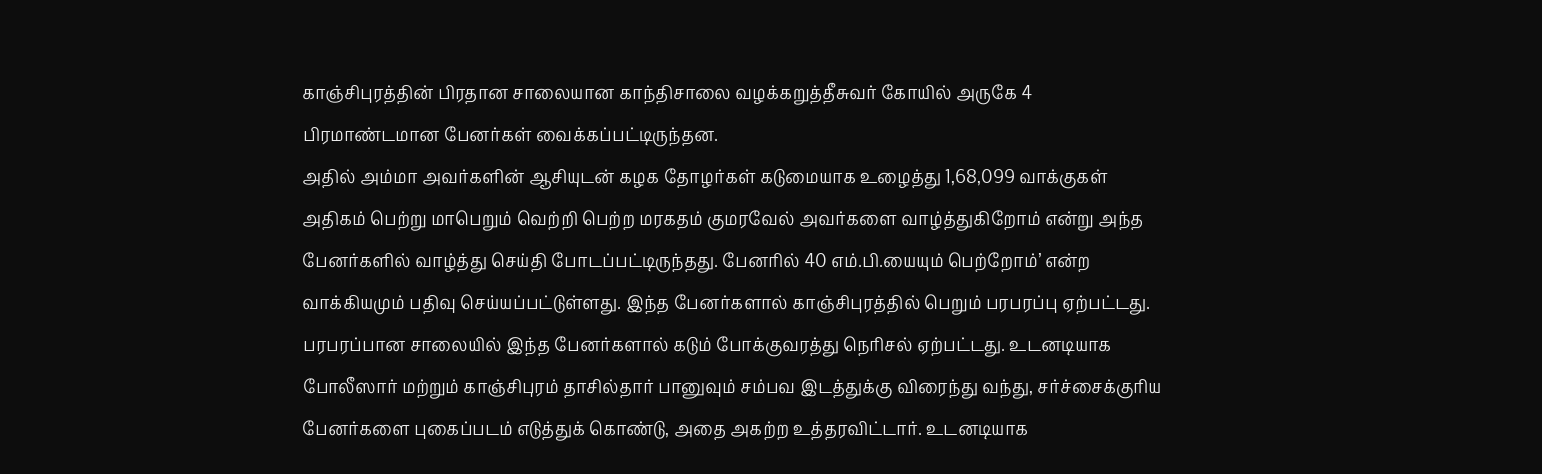காஞ்சிபுரத்தின் பிரதான சாலையான காந்திசாலை வழக்கறுத்தீசுவர் கோயில் அருகே 4 பிரமாண்டமான பேனர்கள் வைக்கப்பட்டிருந்தன.
அதில் அம்மா அவர்களின் ஆசியுடன் கழக தோழர்கள் கடுமையாக உழைத்து 1,68,099 வாக்குகள் அதிகம் பெற்று மாபெறும் வெற்றி பெற்ற மரகதம் குமரவேல் அவர்களை வாழ்த்துகிறோம் என்று அந்த பேனர்களில் வாழ்த்து செய்தி போடப்பட்டிருந்தது. பேனரில் 40 எம்.பி.யையும் பெற்றோம்’ என்ற வாக்கியமும் பதிவு செய்யப்பட்டுள்ளது. இந்த பேனர்களால் காஞ்சிபுரத்தில் பெறும் பரபரப்பு ஏற்பட்டது.
பரபரப்பான சாலையில் இந்த பேனர்களால் கடும் போக்குவரத்து நெரிசல் ஏற்பட்டது. உடனடியாக போலீஸார் மற்றும் காஞ்சிபுரம் தாசில்தார் பானுவும் சம்பவ இடத்துக்கு விரைந்து வந்து, சர்ச்சைக்குரிய பேனர்களை புகைப்படம் எடுத்துக் கொண்டு, அதை அகற்ற உத்தரவிட்டார். உடனடியாக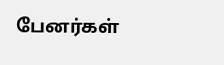பேனர்கள்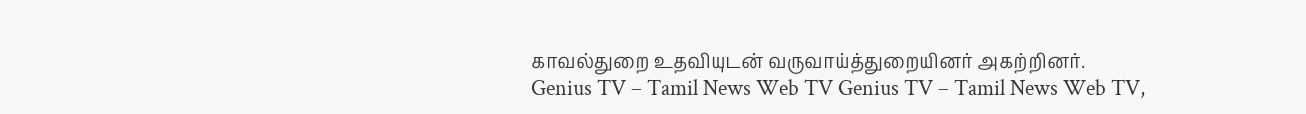காவல்துறை உதவியுடன் வருவாய்த்துறையினர் அகற்றினர்.
Genius TV – Tamil News Web TV Genius TV – Tamil News Web TV,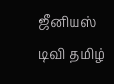ஜீனியஸ் டிவி தமிழ்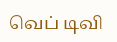வெப் டிவி